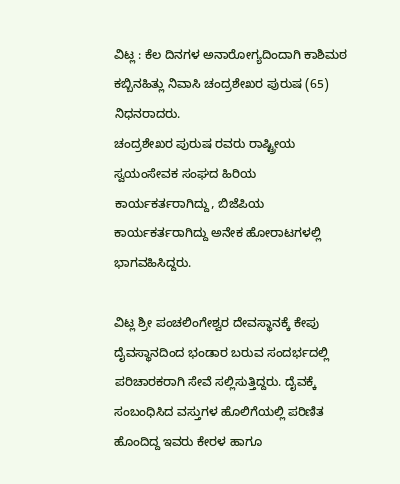ವಿಟ್ಲ : ಕೆಲ ದಿನಗಳ ಅನಾರೋಗ್ಯದಿಂದಾಗಿ ಕಾಶಿಮಠ ಕಬ್ಬಿನಹಿತ್ಲು ನಿವಾಸಿ ಚಂದ್ರಶೇಖರ ಪುರುಷ (65) ನಿಧನರಾದರು.
ಚಂದ್ರಶೇಖರ ಪುರುಷ ರವರು ರಾಷ್ಟ್ರೀಯ ಸ್ವಯಂಸೇವಕ ಸಂಘದ ಹಿರಿಯ ಕಾರ್ಯಕರ್ತರಾಗಿದ್ದು, ಬಿಜೆಪಿಯ ಕಾರ್ಯಕರ್ತರಾಗಿದ್ದು ಅನೇಕ ಹೋರಾಟಗಳಲ್ಲಿ ಭಾಗವಹಿಸಿದ್ದರು.

ವಿಟ್ಲ ಶ್ರೀ ಪಂಚಲಿಂಗೇಶ್ವರ ದೇವಸ್ಥಾನಕ್ಕೆ ಕೇಪು ದೈವಸ್ಥಾನದಿಂದ ಭಂಡಾರ ಬರುವ ಸಂದರ್ಭದಲ್ಲಿ ಪರಿಚಾರಕರಾಗಿ ಸೇವೆ ಸಲ್ಲಿಸುತ್ತಿದ್ದರು. ದೈವಕ್ಕೆ ಸಂಬಂಧಿಸಿದ ವಸ್ತುಗಳ ಹೊಲಿಗೆಯಲ್ಲಿ ಪರಿಣಿತ ಹೊಂದಿದ್ದ ಇವರು ಕೇರಳ ಹಾಗೂ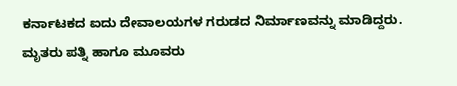ಕರ್ನಾಟಕದ ಐದು ದೇವಾಲಯಗಳ ಗರುಡದ ನಿರ್ಮಾಣವನ್ನು ಮಾಡಿದ್ದರು.
ಮೃತರು ಪತ್ನಿ ಹಾಗೂ ಮೂವರು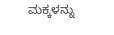ಮಕ್ಕಳನ್ನು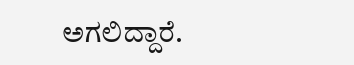ಅಗಲಿದ್ದಾರೆ.